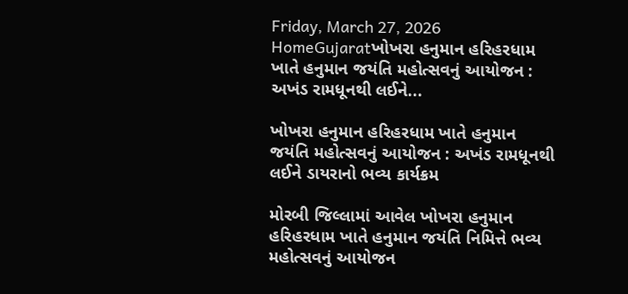Friday, March 27, 2026
HomeGujaratખોખરા હનુમાન હરિહરધામ ખાતે હનુમાન જયંતિ મહોત્સવનું આયોજન : અખંડ રામધૂનથી લઈને...

ખોખરા હનુમાન હરિહરધામ ખાતે હનુમાન જયંતિ મહોત્સવનું આયોજન : અખંડ રામધૂનથી લઈને ડાયરાનો ભવ્ય કાર્યક્રમ

મોરબી જિલ્લામાં આવેલ ખોખરા હનુમાન હરિહરધામ ખાતે હનુમાન જયંતિ નિમિત્તે ભવ્ય મહોત્સવનું આયોજન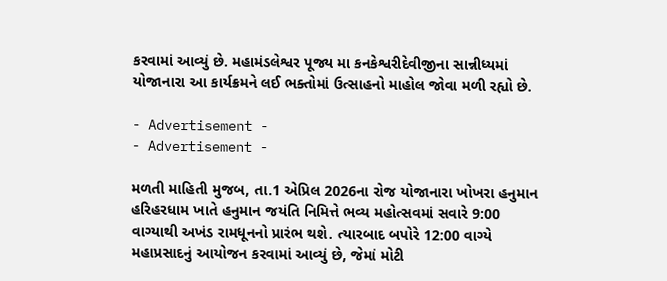કરવામાં આવ્યું છે. મહામંડલેશ્વર પૂજ્ય મા કનકેશ્વરીદેવીજીના સાન્નીધ્યમાં યોજાનારા આ કાર્યક્રમને લઈ ભક્તોમાં ઉત્સાહનો માહોલ જોવા મળી રહ્યો છે.

- Advertisement -
- Advertisement -

મળતી માહિતી મુજબ, તા.1 એપ્રિલ 2026ના રોજ યોજાનારા ખોખરા હનુમાન હરિહરધામ ખાતે હનુમાન જયંતિ નિમિત્તે ભવ્ય મહોત્સવમાં સવારે 9:00 વાગ્યાથી અખંડ રામધૂનનો પ્રારંભ થશે. ત્યારબાદ બપોરે 12:00 વાગ્યે મહાપ્રસાદનું આયોજન કરવામાં આવ્યું છે, જેમાં મોટી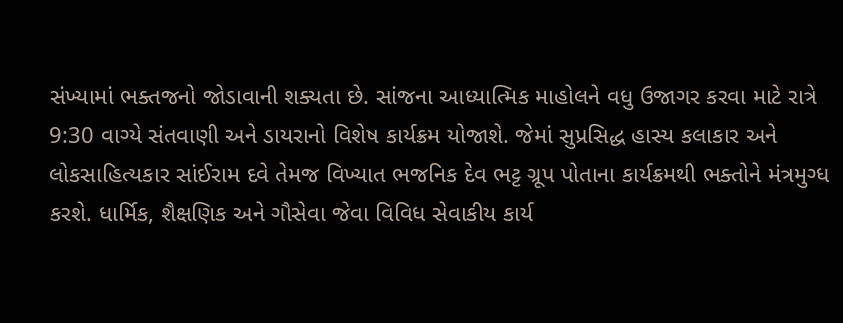સંખ્યામાં ભક્તજનો જોડાવાની શક્યતા છે. સાંજના આધ્યાત્મિક માહોલને વધુ ઉજાગર કરવા માટે રાત્રે 9:30 વાગ્યે સંતવાણી અને ડાયરાનો વિશેષ કાર્યક્રમ યોજાશે. જેમાં સુપ્રસિદ્ધ હાસ્ય કલાકાર અને લોકસાહિત્યકાર સાંઈરામ દવે તેમજ વિખ્યાત ભજનિક દેવ ભટ્ટ ગ્રૂપ પોતાના કાર્યક્રમથી ભક્તોને મંત્રમુગ્ધ કરશે. ધાર્મિક, શૈક્ષણિક અને ગૌસેવા જેવા વિવિધ સેવાકીય કાર્ય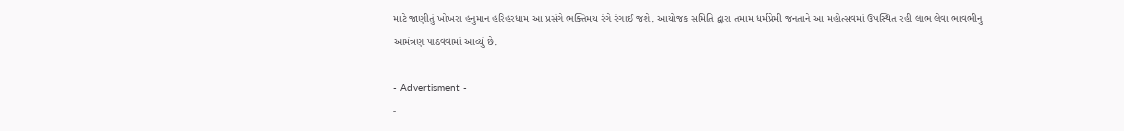માટે જાણીતું ખોખરા હનુમાન હરિહરધામ આ પ્રસંગે ભક્તિમય રંગે રંગાઈ જશે. આયોજક સમિતિ દ્વારા તમામ ધર્મપ્રેમી જનતાને આ મહોત્સવમાં ઉપસ્થિત રહી લાભ લેવા ભાવભીનુ આમંત્રણ પાઠવવામાં આવ્યું છે.

- Advertisment -
-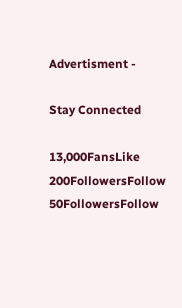Advertisment -

Stay Connected

13,000FansLike
200FollowersFollow
50FollowersFollow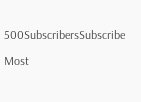500SubscribersSubscribe

Most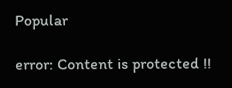Popular

error: Content is protected !!